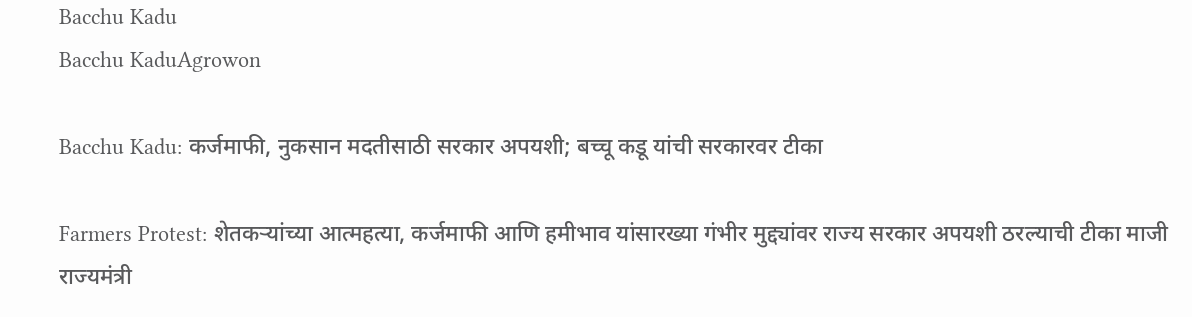Bacchu Kadu
Bacchu KaduAgrowon

Bacchu Kadu: कर्जमाफी, नुकसान मदतीसाठी सरकार अपयशी; बच्चू कडू यांची सरकारवर टीका

Farmers Protest: शेतकऱ्यांच्या आत्महत्या, कर्जमाफी आणि हमीभाव यांसारख्या गंभीर मुद्द्यांवर राज्य सरकार अपयशी ठरल्याची टीका माजी राज्यमंत्री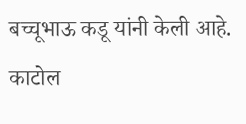बच्चूभाऊ कडू यांनी केली आहे. काटोल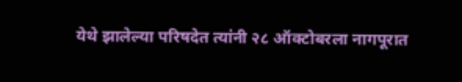येथे झालेल्या परिषदेत त्यांनी २८ ऑक्टोबरला नागपूरात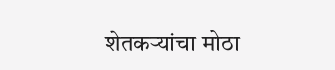शेतकऱ्यांचा मोठा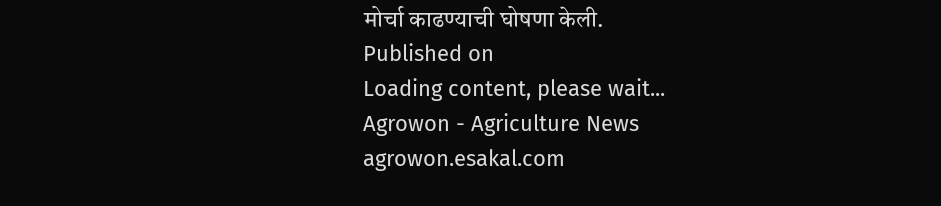मोर्चा काढण्याची घोषणा केली.
Published on
Loading content, please wait...
Agrowon - Agriculture News
agrowon.esakal.com